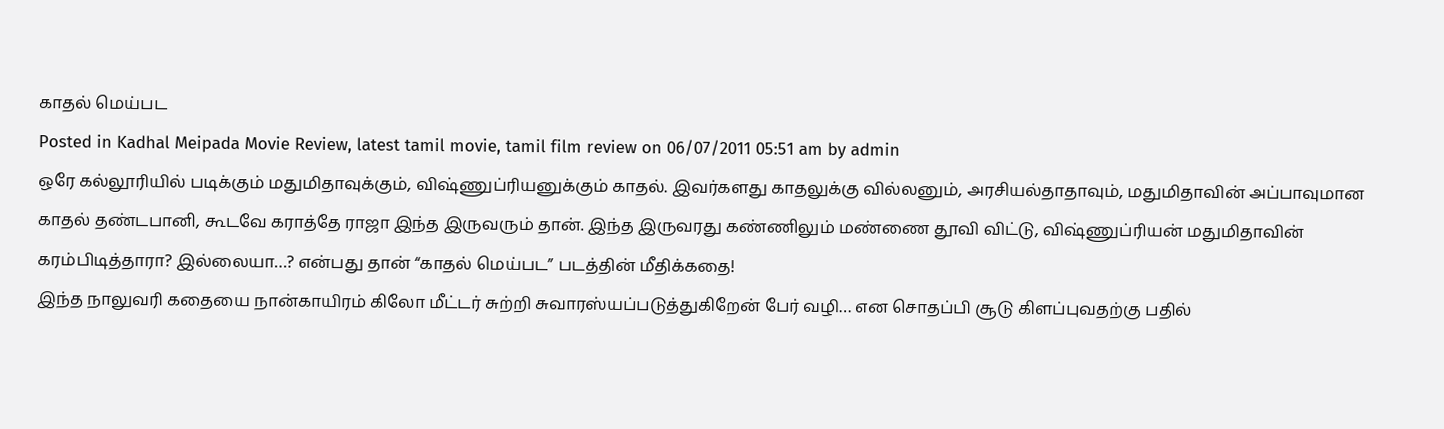காதல் மெய்பட
Posted in Kadhal Meipada Movie Review, latest tamil movie, tamil film review on 06/07/2011 05:51 am by admin
ஒரே கல்லூரியில் படிக்கும் மதுமிதாவுக்கும், விஷ்ணுப்ரியனுக்கும் காதல். இவர்களது காதலுக்கு வில்லனும், அரசியல்தாதாவும், மதுமிதாவின் அப்பாவுமான காதல் தண்டபானி, கூடவே கராத்தே ராஜா இந்த இருவரும் தான். இந்த இருவரது கண்ணிலும் மண்ணை தூவி விட்டு, விஷ்ணுப்ரியன் மதுமிதாவின் கரம்பிடித்தாரா? இல்லையா…? என்பது தான் “காதல் மெய்பட” படத்தின் மீதிக்கதை!
இந்த நாலுவரி கதையை நான்காயிரம் கிலோ மீட்டர் சுற்றி சுவாரஸ்யப்படுத்துகிறேன் பேர் வழி… என சொதப்பி சூடு கிளப்புவதற்கு பதில்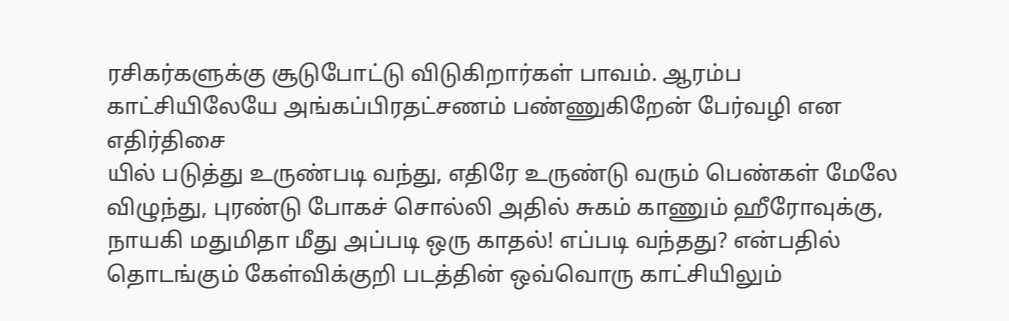ரசிகர்களுக்கு சூடுபோட்டு விடுகிறார்கள் பாவம். ஆரம்ப காட்சியிலேயே அங்கப்பிரதட்சணம் பண்ணுகிறேன் பேர்வழி என எதிர்திசை
யில் படுத்து உருண்படி வந்து, எதிரே உருண்டு வரும் பெண்கள் மேலே விழுந்து, புரண்டு போகச் சொல்லி அதில் சுகம் காணும் ஹீரோவுக்கு, நாயகி மதுமிதா மீது அப்படி ஒரு காதல்! எப்படி வந்தது? என்பதில் தொடங்கும் கேள்விக்குறி படத்தின் ஒவ்வொரு காட்சியிலும்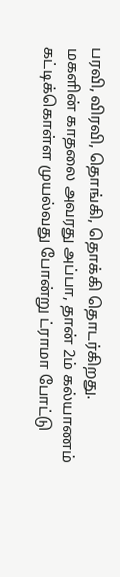பரவி, விரவி, தொங்கி, தொக்கி தொடர்கிறது.
மகளின் காதலை அவரது அப்பா, தான் 2ம் கல்யாணம் கட்டிக்கொள்ள முயல்வது போன்று ட்ராமா போட்டு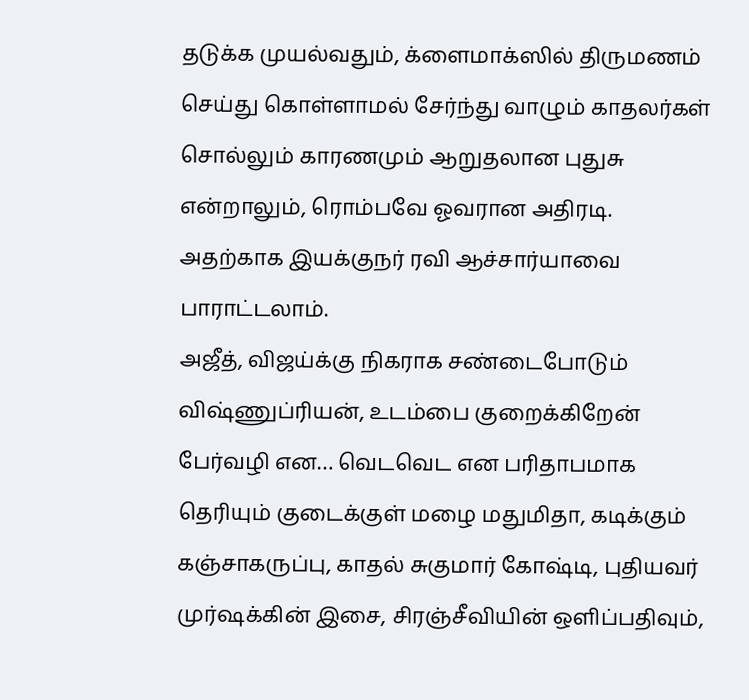தடுக்க முயல்வதும், க்ளைமாக்ஸில் திருமணம் செய்து கொள்ளாமல் சேர்ந்து வாழும் காதலர்கள் சொல்லும் காரணமும் ஆறுதலான புதுசு என்றாலும், ரொம்பவே ஓவரான அதிரடி. அதற்காக இயக்குநர் ரவி ஆச்சார்யாவை பாராட்டலாம்.
அஜீத், விஜய்க்கு நிகராக சண்டைபோடும் விஷ்ணுப்ரியன், உடம்பை குறைக்கிறேன் பேர்வழி என… வெடவெட என பரிதாபமாக தெரியும் குடைக்குள் மழை மதுமிதா, கடிக்கும் கஞ்சாகருப்பு, காதல் சுகுமார் கோஷ்டி, புதியவர் முர்ஷக்கின் இசை, சிரஞ்சீவியின் ஒளிப்பதிவும்,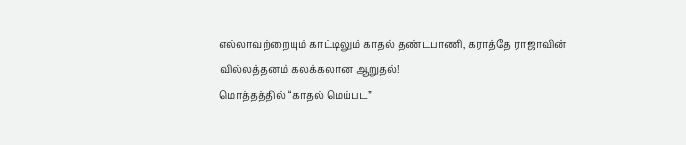எல்லாவற்றையும் காட்டிலும் காதல் தண்டபாணி, கராத்தே ராஜாவின் வில்லத்தனம் கலக்கலான ஆறுதல்!
மொத்தத்தில் “காதல் மெய்பட”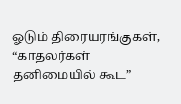ஓடும் திரையரங்குகள், “காதலர்கள் தனிமையில் கூட”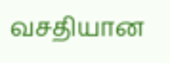வசதியான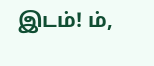இடம்! ம்,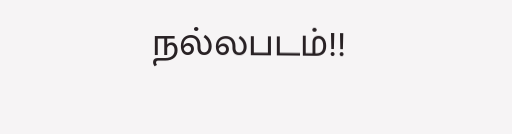நல்லபடம்!!